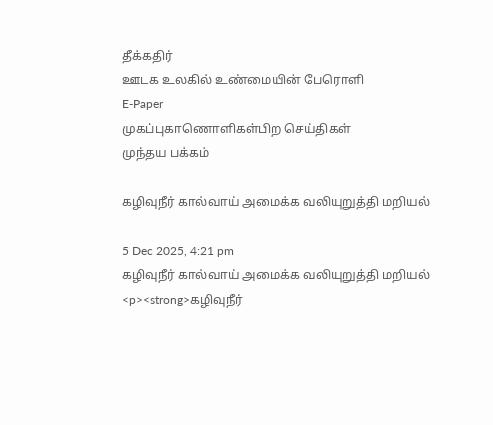தீக்கதிர்
ஊடக உலகில் உண்மையின் பேரொளி
E-Paper
முகப்புகாணொளிகள்பிற செய்திகள்
முந்தய பக்கம்

கழிவுநீர் கால்வாய் அமைக்க வலியுறுத்தி மறியல்

5 Dec 2025, 4:21 pm
கழிவுநீர் கால்வாய் அமைக்க வலியுறுத்தி மறியல்
<p><strong>கழிவுநீர்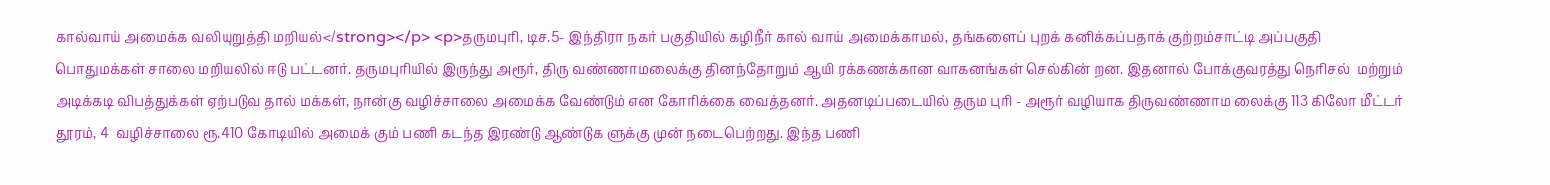கால்வாய் அமைக்க வலியுறுத்தி மறியல்</strong></p> <p>தருமபுரி, டிச.5- இந்திரா நகர் பகுதியில் கழிநீர் கால் வாய் அமைக்காமல், தங்களைப் புறக் கனிக்கப்பதாக் குற்றம்சாட்டி அப்பகுதி பொதுமக்கள் சாலை மறியலில் ஈடு பட்டனர். தருமபுரியில் இருந்து அரூர், திரு வண்ணாமலைக்கு தினந்தோறும் ஆயி ரக்கணக்கான வாகனங்கள் செல்கின் றன. இதனால் போக்குவரத்து நெரிசல்  மற்றும் அடிக்கடி விபத்துக்கள் ஏற்படுவ தால் மக்கள், நான்கு வழிச்சாலை அமைக்க வேண்டும் என கோரிக்கை வைத்தனர். அதனடிப்படையில் தரும புரி - அரூர் வழியாக திருவண்ணாம லைக்கு 113 கிலோ மீட்டர் தூரம், 4  வழிச்சாலை ரூ.410 கோடியில் அமைக் கும் பணி கடந்த இரண்டு ஆண்டுக ளுக்கு முன் நடைபெற்றது. இந்த பணி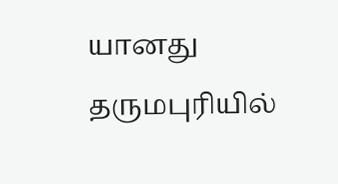யானது தருமபுரியில்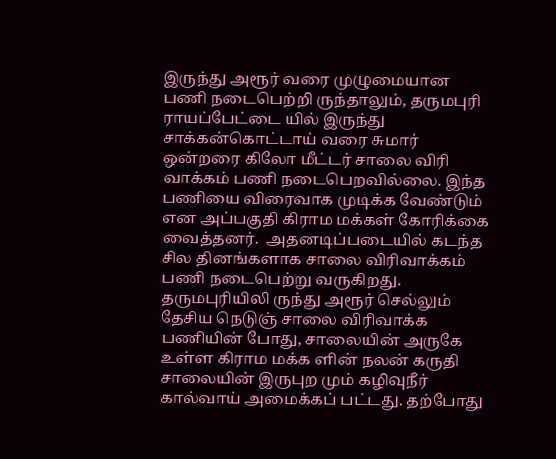இருந்து அரூர் வரை முழுமையான பணி நடைபெற்றி ருந்தாலும், தருமபுரி ராயப்பேட்டை யில் இருந்து சாக்கன்கொட்டாய் வரை சுமார் ஒன்றரை கிலோ மீட்டர் சாலை விரி வாக்கம் பணி நடைபெறவில்லை. இந்த பணியை விரைவாக முடிக்க வேண்டும் என அப்பகுதி கிராம மக்கள் கோரிக்கை வைத்தனர்.  அதனடிப்படையில் கடந்த சில தினங்களாக சாலை விரிவாக்கம் பணி நடைபெற்று வருகிறது. தருமபுரியிலி ருந்து அரூர் செல்லும் தேசிய நெடுஞ் சாலை விரிவாக்க பணியின் போது, சாலையின் அருகே உள்ள கிராம மக்க ளின் நலன் கருதி சாலையின் இருபுற மும் கழிவுநீர் கால்வாய் அமைக்கப் பட்டது. தற்போது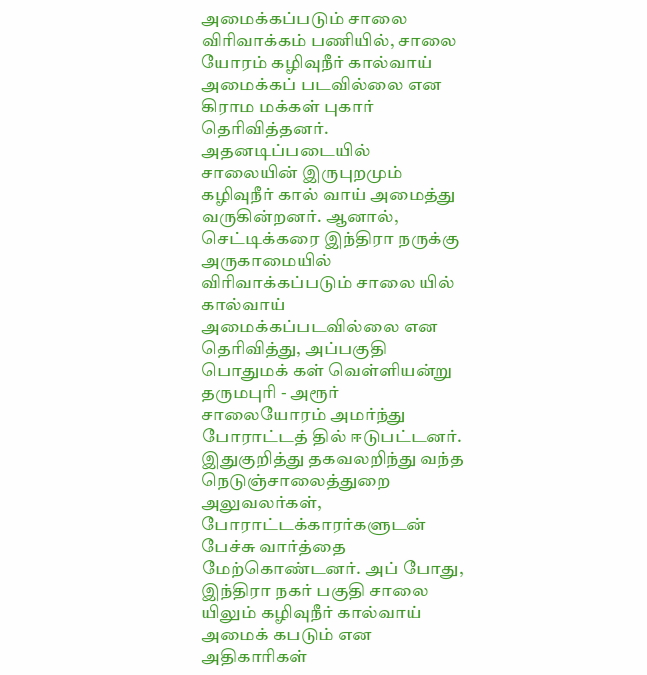அமைக்கப்படும் சாலை விரிவாக்கம் பணியில், சாலை யோரம் கழிவுநீர் கால்வாய் அமைக்கப் படவில்லை என கிராம மக்கள் புகார் தெரிவித்தனர். அதனடிப்படையில் சாலையின் இருபுறமும் கழிவுநீர் கால் வாய் அமைத்து வருகின்றனர். ஆனால், செட்டிக்கரை இந்திரா நருக்கு அருகாமையில் விரிவாக்கப்படும் சாலை யில் கால்வாய் அமைக்கப்படவில்லை என தெரிவித்து, அப்பகுதி பொதுமக் கள் வெள்ளியன்று தருமபுரி - அரூர் சாலையோரம் அமர்ந்து போராட்டத் தில் ஈடுபட்டனர். இதுகுறித்து தகவலறிந்து வந்த நெடுஞ்சாலைத்துறை அலுவலர்கள், போராட்டக்காரர்களுடன் பேச்சு வார்த்தை மேற்கொண்டனர். அப் போது, இந்திரா நகர் பகுதி சாலை யிலும் கழிவுநீர் கால்வாய் அமைக் கபடும் என அதிகாரிகள்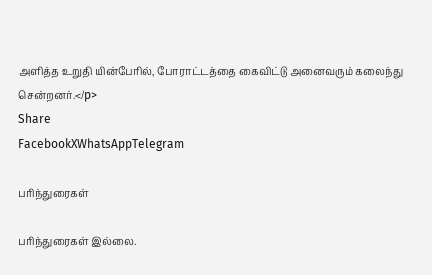அளித்த உறுதி யின்பேரில், போராட்டத்தை கைவிட்டு அனைவரும் கலைந்து சென்றனர்.</p>
Share
FacebookXWhatsAppTelegram

பரிந்துரைகள்

பரிந்துரைகள் இல்லை.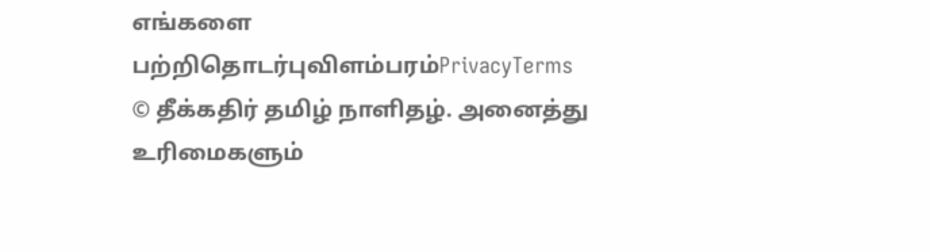எங்களை பற்றிதொடர்புவிளம்பரம்PrivacyTerms
© தீக்கதிர் தமிழ் நாளிதழ். அனைத்து உரிமைகளும்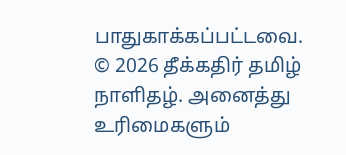பாதுகாக்கப்பட்டவை.
© 2026 தீக்கதிர் தமிழ் நாளிதழ். அனைத்து உரிமைகளும்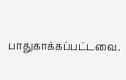பாதுகாக்கப்பட்டவை.